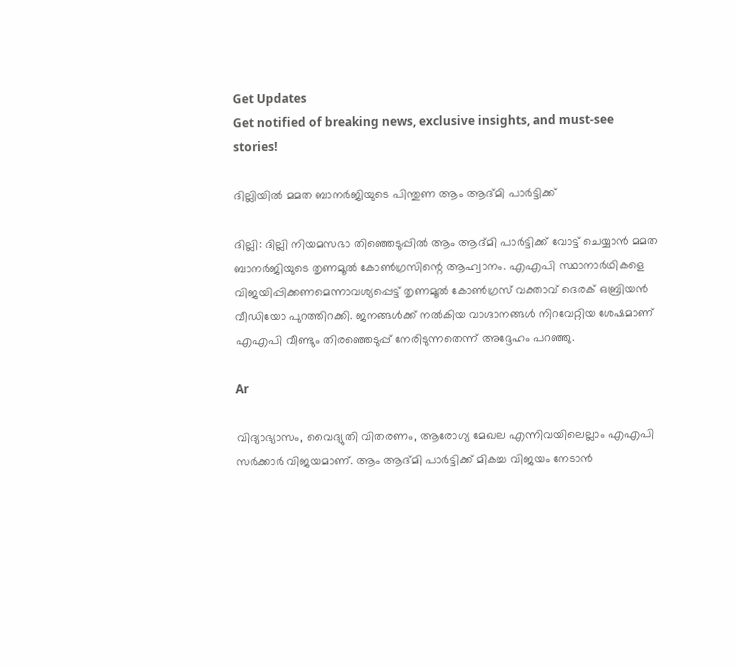Get Updates
Get notified of breaking news, exclusive insights, and must-see stories!

ദില്ലിയില്‍ മമത ബാനര്‍ജിയുടെ പിന്തുണ ആം ആദ്മി പാര്‍ട്ടിക്ക്

ദില്ലി: ദില്ലി നിയമസഭാ തിഞ്ഞെടുപ്പില്‍ ആം ആദ്മി പാര്‍ട്ടിക്ക് വോട്ട് ചെയ്യാന്‍ മമത ബാനര്‍ജിയുടെ തൃണമൂല്‍ കോണ്‍ഗ്രസിന്റെ ആഹ്വാനം. എഎപി സ്ഥാനാര്‍ഥികളെ വിജയിപ്പിക്കണമെന്നാവശ്യപ്പെട്ട് തൃണമൂല്‍ കോണ്‍ഗ്രസ് വക്താവ് ദെരക് ഒബ്രിയന്‍ വീഡിയോ പുറത്തിറക്കി. ജനങ്ങള്‍ക്ക് നല്‍കിയ വാഗ്ദാനങ്ങള്‍ നിറവേറ്റിയ ശേഷമാണ് എഎപി വീണ്ടും തിരഞ്ഞെടുപ്പ് നേരിടുന്നതെന്ന് അദ്ദേഹം പറഞ്ഞു.

Ar

വിദ്യാഭ്യാസം, വൈദ്യുതി വിതരണം, ആരോഗ്യ മേഖല എന്നിവയിലെല്ലാം എഎപി സര്‍ക്കാര്‍ വിജയമാണ്. ആം ആദ്മി പാര്‍ട്ടിക്ക് മികച്ച വിജയം നേടാന്‍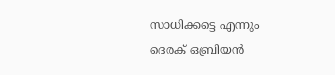സാധിക്കട്ടെ എന്നും ദെരക് ഒബ്രിയന്‍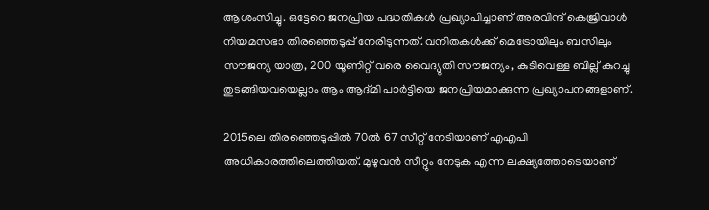ആശംസിച്ചു. ഒട്ടേറെ ജനപ്രിയ പദ്ധതികള്‍ പ്രഖ്യാപിച്ചാണ് അരവിന്ദ് കെജ്രിവാള്‍ നിയമസഭാ തിരഞ്ഞെടുപ്പ് നേരിടുന്നത്. വനിതകള്‍ക്ക് മെട്രോയിലും ബസിലും സൗജന്യ യാത്ര, 200 യൂണിറ്റ് വരെ വൈദ്യുതി സൗജന്യം, കുടിവെള്ള ബില്ല് കുറച്ചു തുടങ്ങിയവയെല്ലാം ആം ആദ്മി പാര്‍ട്ടിയെ ജനപ്രിയമാക്കുന്ന പ്രഖ്യാപനങ്ങളാണ്.

2015ലെ തിരഞ്ഞെടുപ്പില്‍ 70ല്‍ 67 സീറ്റ് നേടിയാണ് എഎപി അധികാരത്തിലെത്തിയത്. മുഴുവന്‍ സീറ്റും നേടുക എന്ന ലക്ഷ്യത്തോടെയാണ്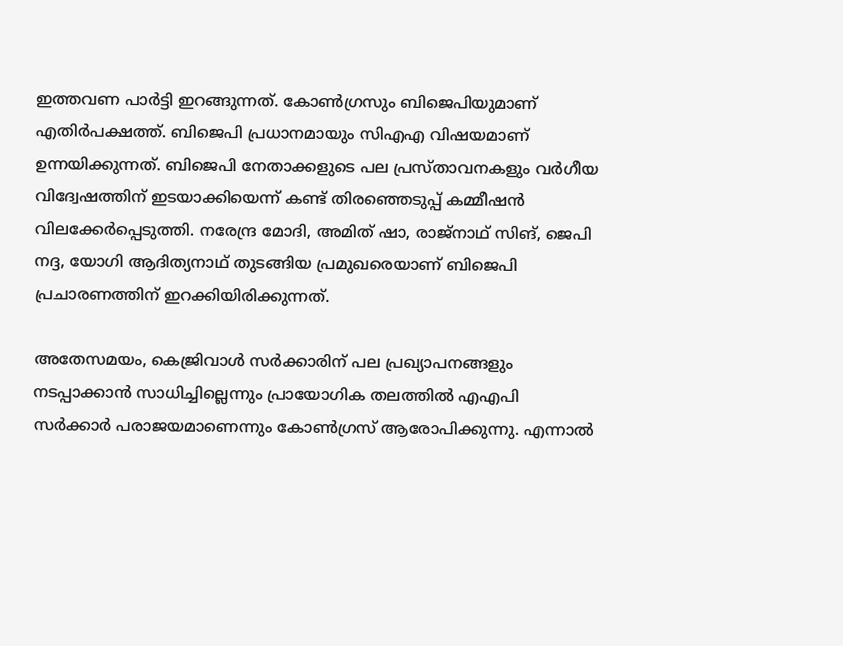ഇത്തവണ പാര്‍ട്ടി ഇറങ്ങുന്നത്. കോണ്‍ഗ്രസും ബിജെപിയുമാണ് എതിര്‍പക്ഷത്ത്. ബിജെപി പ്രധാനമായും സിഎഎ വിഷയമാണ് ഉന്നയിക്കുന്നത്. ബിജെപി നേതാക്കളുടെ പല പ്രസ്താവനകളും വര്‍ഗീയ വിദ്വേഷത്തിന് ഇടയാക്കിയെന്ന് കണ്ട് തിരഞ്ഞെടുപ്പ് കമ്മീഷന്‍ വിലക്കേര്‍പ്പെടുത്തി. നരേന്ദ്ര മോദി, അമിത് ഷാ, രാജ്‌നാഥ് സിങ്, ജെപി നദ്ദ, യോഗി ആദിത്യനാഥ് തുടങ്ങിയ പ്രമുഖരെയാണ് ബിജെപി പ്രചാരണത്തിന് ഇറക്കിയിരിക്കുന്നത്.

അതേസമയം, കെജ്രിവാള്‍ സര്‍ക്കാരിന് പല പ്രഖ്യാപനങ്ങളും നടപ്പാക്കാന്‍ സാധിച്ചില്ലെന്നും പ്രായോഗിക തലത്തില്‍ എഎപി സര്‍ക്കാര്‍ പരാജയമാണെന്നും കോണ്‍ഗ്രസ് ആരോപിക്കുന്നു. എന്നാല്‍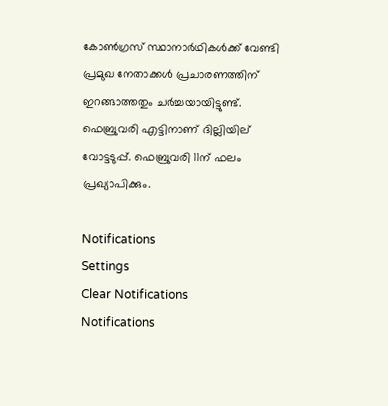കോണ്‍ഗ്രസ് സ്ഥാനാര്‍ഥികള്‍ക്ക് വേണ്ടി പ്രമുഖ നേതാക്കള്‍ പ്രചാരണത്തിന് ഇറങ്ങാത്തതും ചര്‍ച്ചയായിട്ടുണ്ട്. ഫെബ്രുവരി എട്ടിനാണ് ദില്ലിയില് വോട്ടടുപ്പ്. ഫെബ്രുവരി 11ന് ഫലം പ്രഖ്യാപിക്കും.

Notifications
Settings
Clear Notifications
Notifications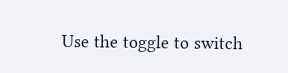Use the toggle to switch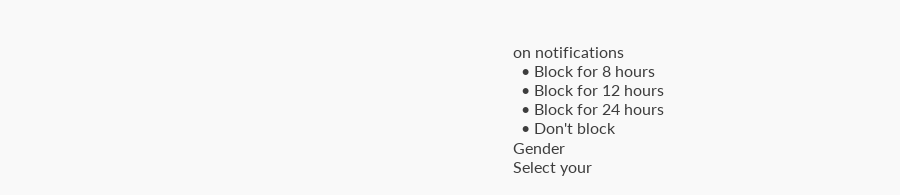on notifications
  • Block for 8 hours
  • Block for 12 hours
  • Block for 24 hours
  • Don't block
Gender
Select your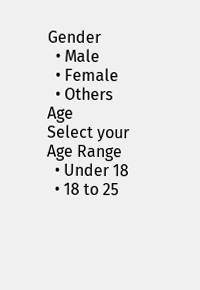Gender
  • Male
  • Female
  • Others
Age
Select your Age Range
  • Under 18
  • 18 to 25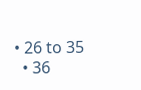• 26 to 35
  • 36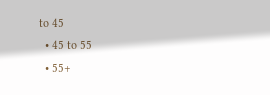to 45
  • 45 to 55
  • 55+